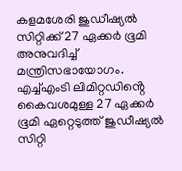കളമശേരി ജുഡീഷ്യൽ സിറ്റിക്ക് 27 ഏക്കർ ഭൂമി അനുവദിച്ച് മന്ത്രിസഭായോഗം. എച്ച്എംടി ലിമിറ്റഡിൻ്റെ കൈവശമുള്ള 27 ഏക്കർ ഭൂമി ഏറ്റെടുത്ത് ജുഡീഷ്യൽ സിറ്റി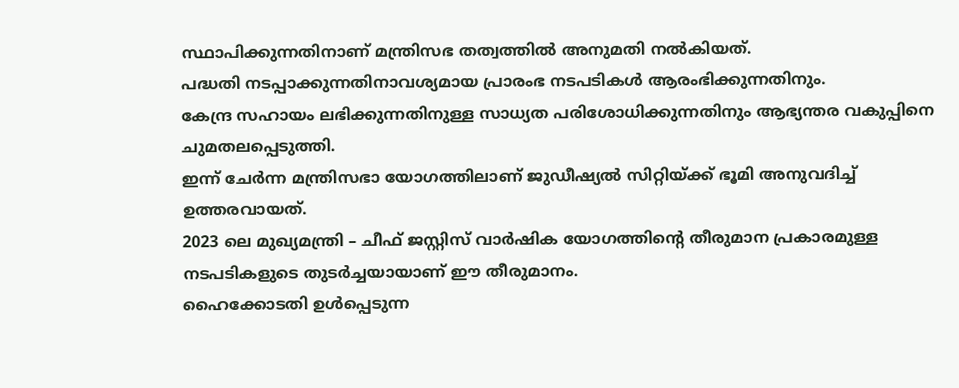സ്ഥാപിക്കുന്നതിനാണ് മന്ത്രിസഭ തത്വത്തിൽ അനുമതി നൽകിയത്.
പദ്ധതി നടപ്പാക്കുന്നതിനാവശ്യമായ പ്രാരംഭ നടപടികൾ ആരംഭിക്കുന്നതിനും.
കേന്ദ്ര സഹായം ലഭിക്കുന്നതിനുള്ള സാധ്യത പരിശോധിക്കുന്നതിനും ആഭ്യന്തര വകുപ്പിനെ ചുമതലപ്പെടുത്തി.
ഇന്ന് ചേർന്ന മന്ത്രിസഭാ യോഗത്തിലാണ് ജുഡീഷ്യൽ സിറ്റിയ്ക്ക് ഭൂമി അനുവദിച്ച് ഉത്തരവായത്.
2023 ലെ മുഖ്യമന്ത്രി – ചീഫ് ജസ്റ്റിസ് വാർഷിക യോഗത്തിൻ്റെ തീരുമാന പ്രകാരമുള്ള നടപടികളുടെ തുടർച്ചയായാണ് ഈ തീരുമാനം.
ഹൈക്കോടതി ഉൾപ്പെടുന്ന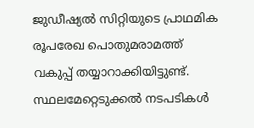ജുഡീഷ്യൽ സിറ്റിയുടെ പ്രാഥമിക രൂപരേഖ പൊതുമരാമത്ത് വകുപ്പ് തയ്യാറാക്കിയിട്ടുണ്ട്.
സ്ഥലമേറ്റെടുക്കൽ നടപടികൾ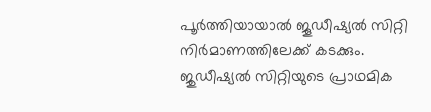പൂർത്തിയായാൽ ജൂഡീഷ്യൽ സിറ്റി നിർമാണത്തിലേക്ക് കടക്കും.
ജുഡീഷ്യൽ സിറ്റിയുടെ പ്രാഥമിക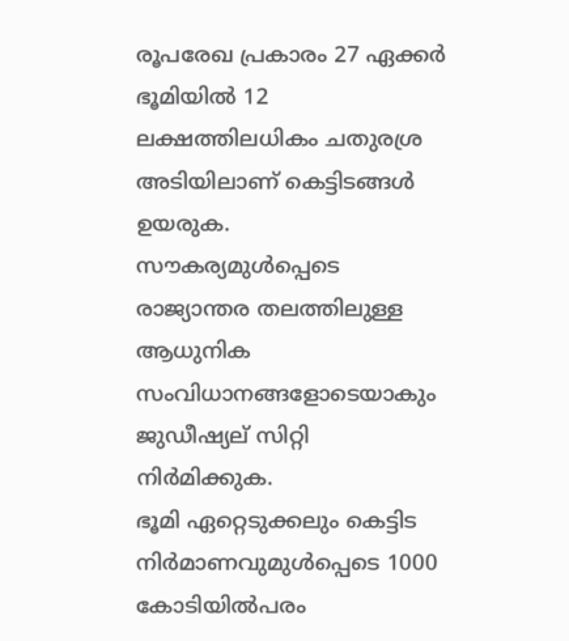രൂപരേഖ പ്രകാരം 27 ഏക്കർ ഭൂമിയിൽ 12 ലക്ഷത്തിലധികം ചതുരശ്ര അടിയിലാണ് കെട്ടിടങ്ങൾ ഉയരുക.
സൗകര്യമുൾപ്പെടെ രാജ്യാന്തര തലത്തിലുള്ള ആധുനിക സംവിധാനങ്ങളോടെയാകും ജുഡീഷ്യല് സിറ്റി നിർമിക്കുക.
ഭൂമി ഏറ്റെടുക്കലും കെട്ടിട നിർമാണവുമുൾപ്പെടെ 1000 കോടിയിൽപരം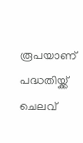രൂപയാണ് പദ്ധതിയ്ക്ക് ചെലവ്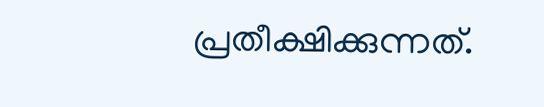പ്രതീക്ഷിക്കുന്നത്.